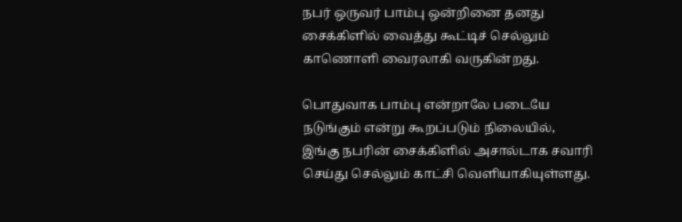நபர் ஒருவர் பாம்பு ஒன்றினை தனது சைக்கிளில் வைத்து கூட்டிச் செல்லும் காணொளி வைரலாகி வருகின்றது.

பொதுவாக பாம்பு என்றாலே படையே நடுங்கும் என்று கூறப்படும் நிலையில், இங்கு நபரின் சைக்கிளில் அசால்டாக சவாரி செய்து செல்லும் காட்சி வெளியாகியுள்ளது.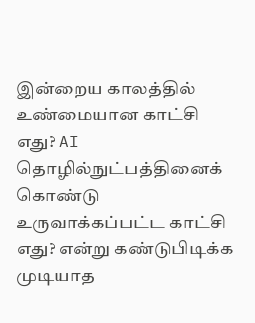இன்றைய காலத்தில் உண்மையான காட்சி எது? AI தொழில்நுட்பத்தினைக் கொண்டு உருவாக்கப்பட்ட காட்சி எது? என்று கண்டுபிடிக்க முடியாத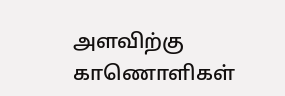அளவிற்கு காணொளிகள்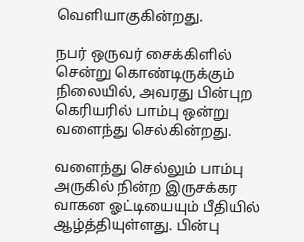வெளியாகுகின்றது.

நபர் ஒருவர் சைக்கிளில் சென்று கொண்டிருக்கும் நிலையில், அவரது பின்புற கெரியரில் பாம்பு ஒன்று வளைந்து செல்கின்றது.

வளைந்து செல்லும் பாம்பு அருகில் நின்ற இருசக்கர வாகன ஓட்டியையும் பீதியில் ஆழ்த்தியுள்ளது. பின்பு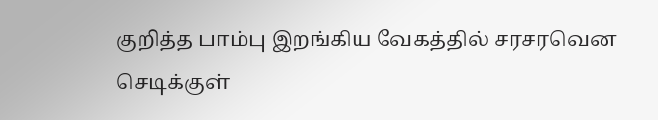குறித்த பாம்பு இறங்கிய வேகத்தில் சரசரவென செடிக்குள்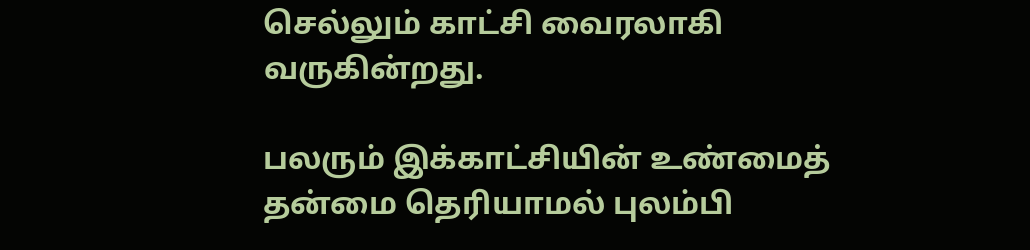செல்லும் காட்சி வைரலாகி வருகின்றது.

பலரும் இக்காட்சியின் உண்மைத் தன்மை தெரியாமல் புலம்பி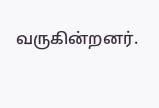வருகின்றனர்.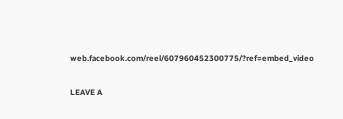web.facebook.com/reel/607960452300775/?ref=embed_video

LEAVE A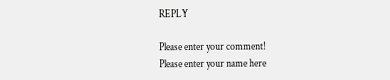REPLY

Please enter your comment!
Please enter your name here